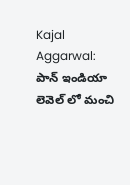Kajal Aggarwal: పాన్ ఇండియా లెవెల్ లో మంచి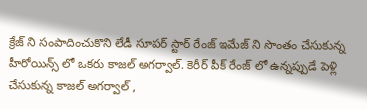క్రేజ్ ని సంపాదించుకొని లేడీ సూపర్ స్టార్ రేంజ్ ఇమేజ్ ని సొంతం చేసుకున్న హీరోయిన్స్ లో ఒకరు కాజల్ అగర్వాల్. కెరీర్ పీక్ రేంజ్ లో ఉన్నప్పుడే పెళ్లి చేసుకున్న కాజల్ అగర్వాల్ ,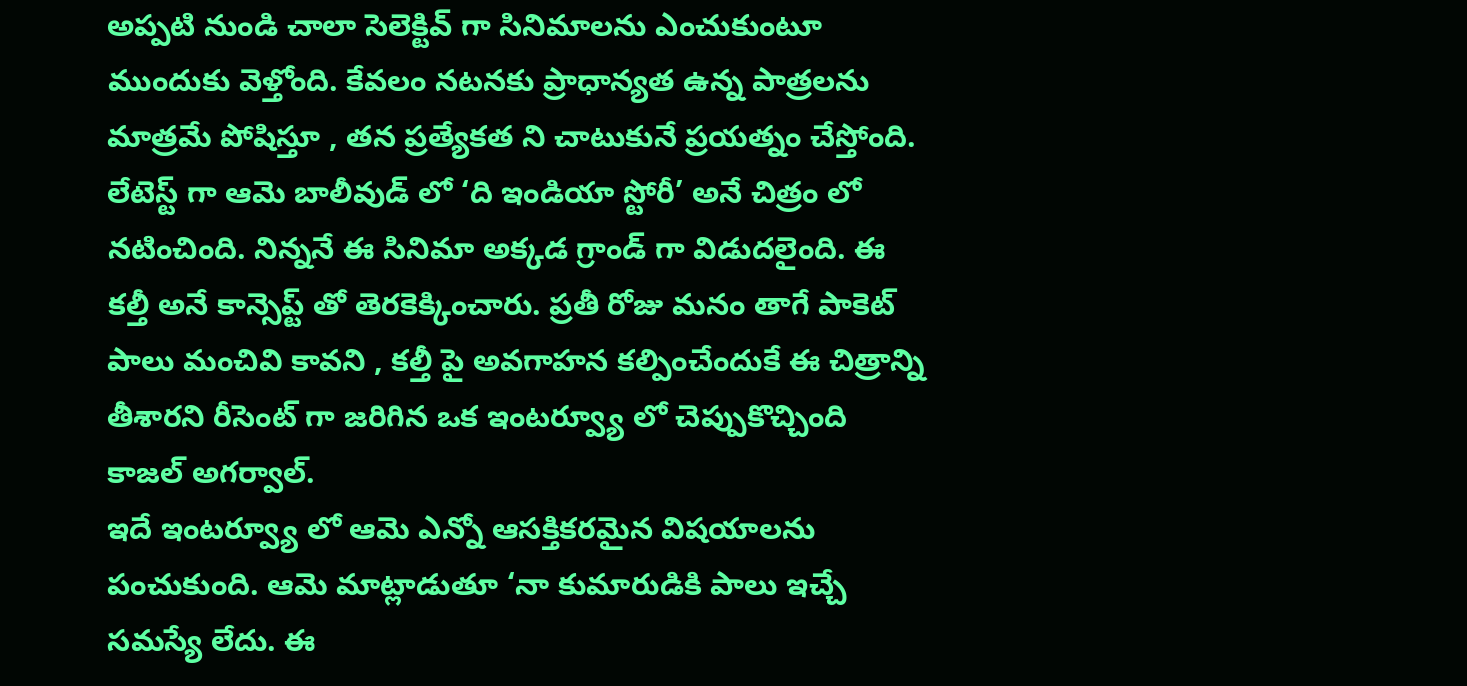అప్పటి నుండి చాలా సెలెక్టివ్ గా సినిమాలను ఎంచుకుంటూ ముందుకు వెళ్తోంది. కేవలం నటనకు ప్రాధాన్యత ఉన్న పాత్రలను మాత్రమే పోషిస్తూ , తన ప్రత్యేకత ని చాటుకునే ప్రయత్నం చేస్తోంది. లేటెస్ట్ గా ఆమె బాలీవుడ్ లో ‘ది ఇండియా స్టోరీ’ అనే చిత్రం లో నటించింది. నిన్ననే ఈ సినిమా అక్కడ గ్రాండ్ గా విడుదలైంది. ఈ కల్తీ అనే కాన్సెప్ట్ తో తెరకెక్కించారు. ప్రతీ రోజు మనం తాగే పాకెట్ పాలు మంచివి కావని , కల్తీ పై అవగాహన కల్పించేందుకే ఈ చిత్రాన్ని తీశారని రీసెంట్ గా జరిగిన ఒక ఇంటర్వ్యూ లో చెప్పుకొచ్చింది కాజల్ అగర్వాల్.
ఇదే ఇంటర్వ్యూ లో ఆమె ఎన్నో ఆసక్తికరమైన విషయాలను పంచుకుంది. ఆమె మాట్లాడుతూ ‘నా కుమారుడికి పాలు ఇచ్చే సమస్యే లేదు. ఈ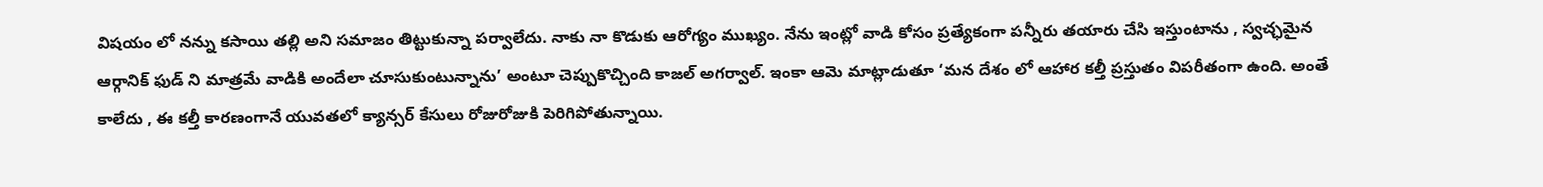విషయం లో నన్ను కసాయి తల్లి అని సమాజం తిట్టుకున్నా పర్వాలేదు. నాకు నా కొడుకు ఆరోగ్యం ముఖ్యం. నేను ఇంట్లో వాడి కోసం ప్రత్యేకంగా పన్నీరు తయారు చేసి ఇస్తుంటాను , స్వచ్ఛమైన ఆర్గానిక్ ఫుడ్ ని మాత్రమే వాడికి అందేలా చూసుకుంటున్నాను’ అంటూ చెప్పుకొచ్చింది కాజల్ అగర్వాల్. ఇంకా ఆమె మాట్లాడుతూ ‘మన దేశం లో ఆహార కల్తీ ప్రస్తుతం విపరీతంగా ఉంది. అంతే కాలేదు , ఈ కల్తీ కారణంగానే యువతలో క్యాన్సర్ కేసులు రోజురోజుకి పెరిగిపోతున్నాయి.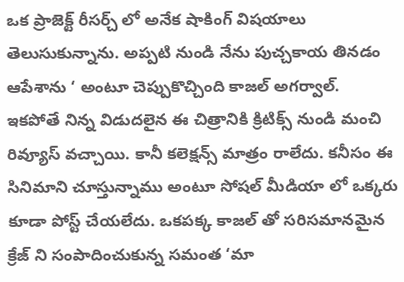ఒక ప్రాజెక్ట్ రీసర్చ్ లో అనేక షాకింగ్ విషయాలు తెలుసుకున్నాను. అప్పటి నుండి నేను పుచ్చకాయ తినడం ఆపేశాను ‘ అంటూ చెప్పుకొచ్చింది కాజల్ అగర్వాల్.
ఇకపోతే నిన్న విడుదలైన ఈ చిత్రానికి క్రిటిక్స్ నుండి మంచి రివ్యూస్ వచ్చాయి. కానీ కలెక్షన్స్ మాత్రం రాలేదు. కనీసం ఈ సినిమాని చూస్తున్నాము అంటూ సోషల్ మీడియా లో ఒక్కరు కూడా పోస్ట్ చేయలేదు. ఒకపక్క కాజల్ తో సరిసమానమైన క్రేజ్ ని సంపాదించుకున్న సమంత ‘మా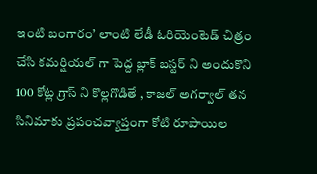ఇంటి బంగారం’ లాంటి లేడీ ఓరియెంటెడ్ చిత్రం చేసి కమర్షియల్ గా పెద్ద బ్లాక్ బస్టర్ ని అందుకొని 100 కోట్ల గ్రాస్ ని కొల్లగొడితే , కాజల్ అగర్వాల్ తన సినిమాకు ప్రపంచవ్యాప్తంగా కోటి రూపాయిల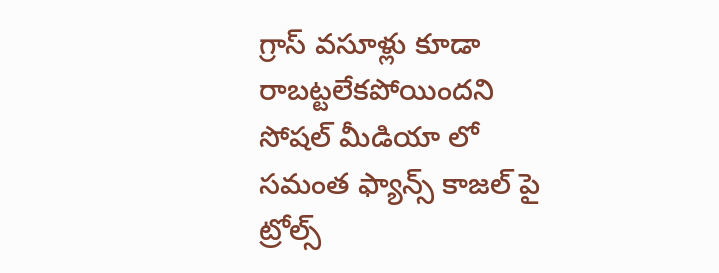గ్రాస్ వసూళ్లు కూడా రాబట్టలేకపోయిందని సోషల్ మీడియా లో సమంత ఫ్యాన్స్ కాజల్ పై ట్రోల్స్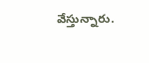వేస్తున్నారు.